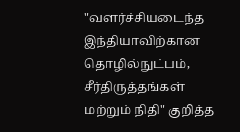"வளர்ச்சியடைந்த இந்தியாவிற்கான தொழில்நுட்பம், சீர்திருத்தங்கள் மற்றும் நிதி" குறித்த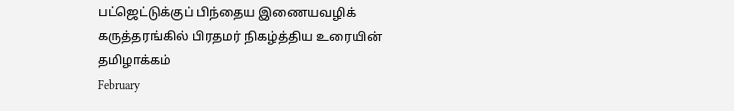பட்ஜெட்டுக்குப் பிந்தைய இணையவழிக் கருத்தரங்கில் பிரதமர் நிகழ்த்திய உரையின் தமிழாக்கம்
February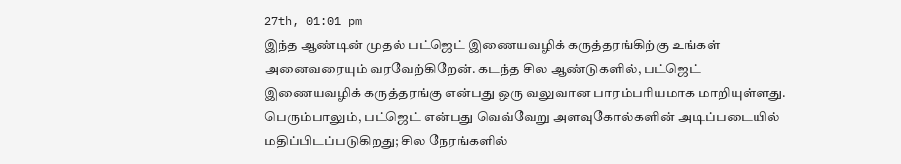27th, 01:01 pm
இந்த ஆண்டின் முதல் பட்ஜெட் இணையவழிக் கருத்தரங்கிற்கு உங்கள் அனைவரையும் வரவேற்கிறேன். கடந்த சில ஆண்டுகளில், பட்ஜெட் இணையவழிக் கருத்தரங்கு என்பது ஒரு வலுவான பாரம்பரியமாக மாறியுள்ளது. பெரும்பாலும், பட்ஜெட் என்பது வெவ்வேறு அளவுகோல்களின் அடிப்படையில் மதிப்பிடப்படுகிறது; சில நேரங்களில்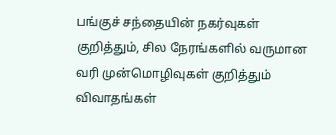பங்குச் சந்தையின் நகர்வுகள் குறித்தும், சில நேரங்களில் வருமான வரி முன்மொழிவுகள் குறித்தும் விவாதங்கள்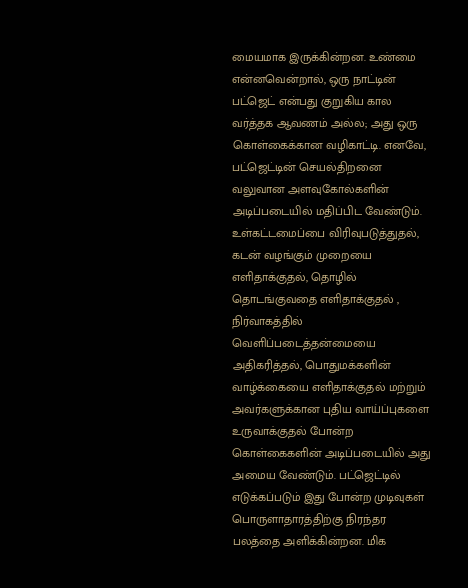மையமாக இருக்கின்றன. உண்மை என்னவென்றால், ஒரு நாட்டின் பட்ஜெட் என்பது குறுகிய கால வர்த்தக ஆவணம் அல்ல; அது ஒரு கொள்கைக்கான வழிகாட்டி. எனவே, பட்ஜெட்டின் செயல்திறனை வலுவான அளவுகோல்களின் அடிப்படையில் மதிப்பிட வேண்டும். உள்கட்டமைப்பை விரிவுபடுத்துதல், கடன் வழங்கும் முறையை எளிதாக்குதல், தொழில் தொடங்குவதை எளிதாக்குதல் , நிர்வாகத்தில் வெளிப்படைத்தன்மையை அதிகரித்தல், பொதுமக்களின் வாழ்க்கையை எளிதாக்குதல் மற்றும் அவர்களுக்கான புதிய வாய்ப்புகளை உருவாக்குதல் போன்ற கொள்கைகளின் அடிப்படையில் அது அமைய வேண்டும். பட்ஜெட்டில் எடுக்கப்படும் இது போன்ற முடிவுகள் பொருளாதாரத்திற்கு நிரந்தர பலத்தை அளிக்கின்றன. மிக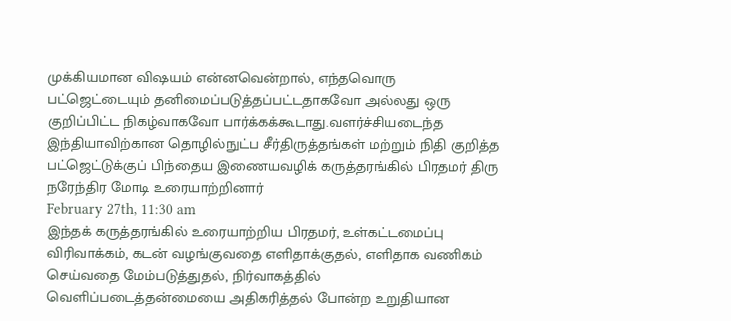முக்கியமான விஷயம் என்னவென்றால், எந்தவொரு பட்ஜெட்டையும் தனிமைப்படுத்தப்பட்டதாகவோ அல்லது ஒரு குறிப்பிட்ட நிகழ்வாகவோ பார்க்கக்கூடாது.வளர்ச்சியடைந்த இந்தியாவிற்கான தொழில்நுட்ப சீர்திருத்தங்கள் மற்றும் நிதி குறித்த பட்ஜெட்டுக்குப் பிந்தைய இணையவழிக் கருத்தரங்கில் பிரதமர் திரு நரேந்திர மோடி உரையாற்றினார்
February 27th, 11:30 am
இந்தக் கருத்தரங்கில் உரையாற்றிய பிரதமர், உள்கட்டமைப்பு விரிவாக்கம், கடன் வழங்குவதை எளிதாக்குதல், எளிதாக வணிகம் செய்வதை மேம்படுத்துதல், நிர்வாகத்தில் வெளிப்படைத்தன்மையை அதிகரித்தல் போன்ற உறுதியான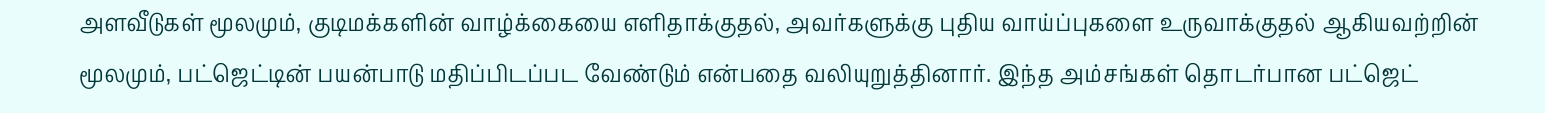அளவீடுகள் மூலமும், குடிமக்களின் வாழ்க்கையை எளிதாக்குதல், அவர்களுக்கு புதிய வாய்ப்புகளை உருவாக்குதல் ஆகியவற்றின் மூலமும், பட்ஜெட்டின் பயன்பாடு மதிப்பிடப்பட வேண்டும் என்பதை வலியுறுத்தினார். இந்த அம்சங்கள் தொடர்பான பட்ஜெட்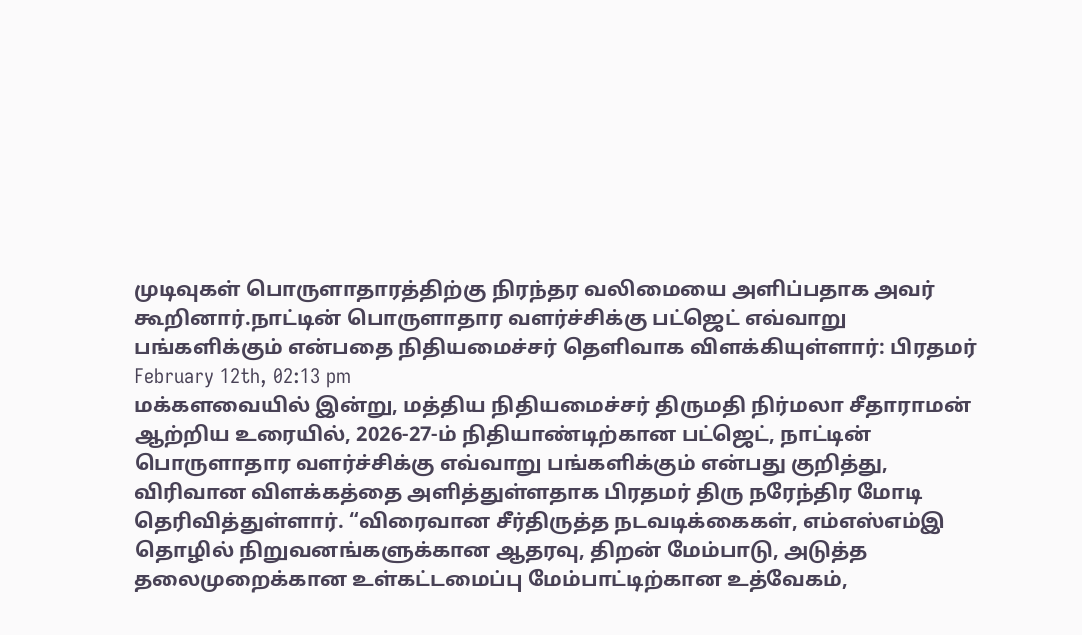முடிவுகள் பொருளாதாரத்திற்கு நிரந்தர வலிமையை அளிப்பதாக அவர் கூறினார்.நாட்டின் பொருளாதார வளர்ச்சிக்கு பட்ஜெட் எவ்வாறு பங்களிக்கும் என்பதை நிதியமைச்சர் தெளிவாக விளக்கியுள்ளார்: பிரதமர்
February 12th, 02:13 pm
மக்களவையில் இன்று, மத்திய நிதியமைச்சர் திருமதி நிர்மலா சீதாராமன் ஆற்றிய உரையில், 2026-27-ம் நிதியாண்டிற்கான பட்ஜெட், நாட்டின் பொருளாதார வளர்ச்சிக்கு எவ்வாறு பங்களிக்கும் என்பது குறித்து, விரிவான விளக்கத்தை அளித்துள்ளதாக பிரதமர் திரு நரேந்திர மோடி தெரிவித்துள்ளார். “விரைவான சீர்திருத்த நடவடிக்கைகள், எம்எஸ்எம்இ தொழில் நிறுவனங்களுக்கான ஆதரவு, திறன் மேம்பாடு, அடுத்த தலைமுறைக்கான உள்கட்டமைப்பு மேம்பாட்டிற்கான உத்வேகம்,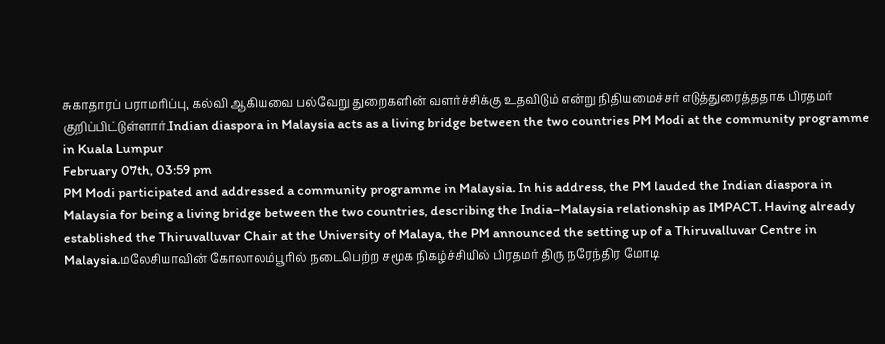சுகாதாரப் பராமரிப்பு, கல்வி ஆகியவை பல்வேறு துறைகளின் வளர்ச்சிக்கு உதவிடும் என்று நிதியமைச்சர் எடுத்துரைத்ததாக பிரதமர் குறிப்பிட்டுள்ளார்.Indian diaspora in Malaysia acts as a living bridge between the two countries PM Modi at the community programme in Kuala Lumpur
February 07th, 03:59 pm
PM Modi participated and addressed a community programme in Malaysia. In his address, the PM lauded the Indian diaspora in Malaysia for being a living bridge between the two countries, describing the India–Malaysia relationship as IMPACT. Having already established the Thiruvalluvar Chair at the University of Malaya, the PM announced the setting up of a Thiruvalluvar Centre in Malaysia.மலேசியாவின் கோலாலம்பூரில் நடைபெற்ற சமூக நிகழ்ச்சியில் பிரதமர் திரு நரேந்திர மோடி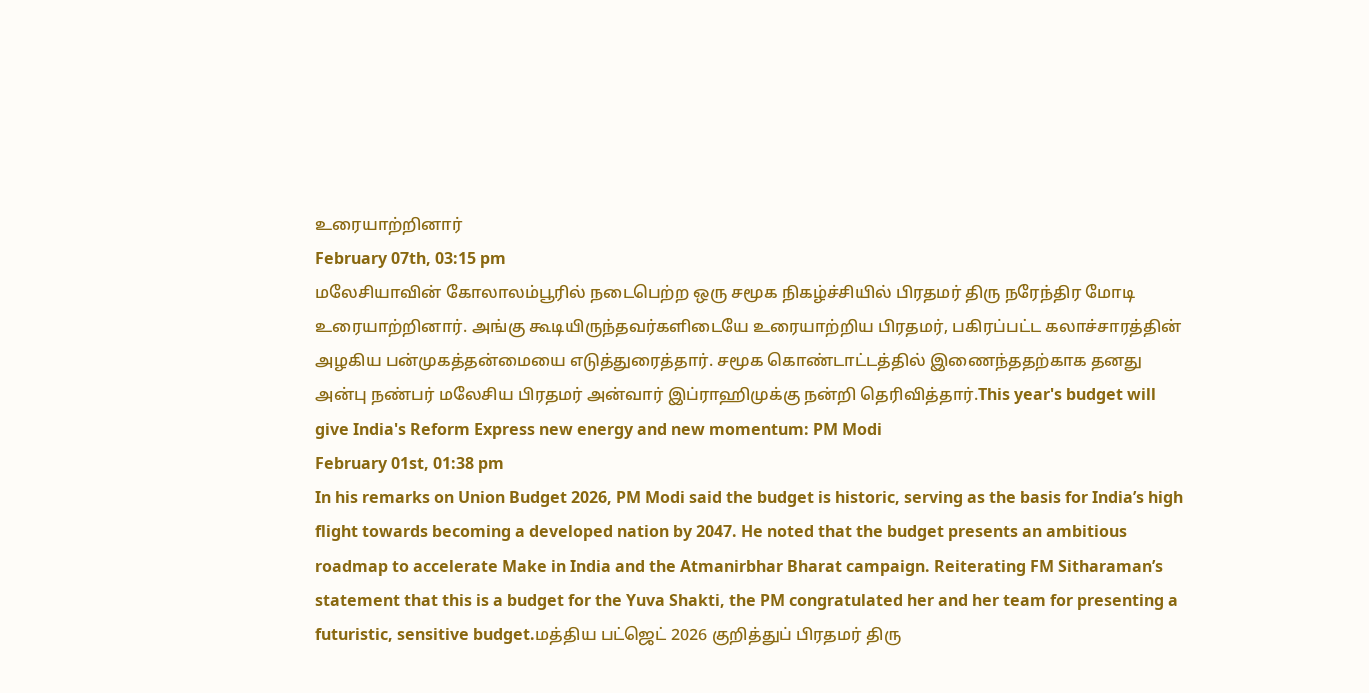உரையாற்றினார்
February 07th, 03:15 pm
மலேசியாவின் கோலாலம்பூரில் நடைபெற்ற ஒரு சமூக நிகழ்ச்சியில் பிரதமர் திரு நரேந்திர மோடி உரையாற்றினார். அங்கு கூடியிருந்தவர்களிடையே உரையாற்றிய பிரதமர், பகிரப்பட்ட கலாச்சாரத்தின் அழகிய பன்முகத்தன்மையை எடுத்துரைத்தார். சமூக கொண்டாட்டத்தில் இணைந்ததற்காக தனது அன்பு நண்பர் மலேசிய பிரதமர் அன்வார் இப்ராஹிமுக்கு நன்றி தெரிவித்தார்.This year's budget will give India's Reform Express new energy and new momentum: PM Modi
February 01st, 01:38 pm
In his remarks on Union Budget 2026, PM Modi said the budget is historic, serving as the basis for India’s high flight towards becoming a developed nation by 2047. He noted that the budget presents an ambitious roadmap to accelerate Make in India and the Atmanirbhar Bharat campaign. Reiterating FM Sitharaman’s statement that this is a budget for the Yuva Shakti, the PM congratulated her and her team for presenting a futuristic, sensitive budget.மத்திய பட்ஜெட் 2026 குறித்துப் பிரதமர் திரு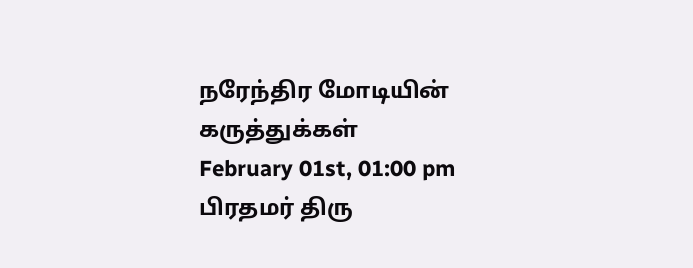நரேந்திர மோடியின் கருத்துக்கள்
February 01st, 01:00 pm
பிரதமர் திரு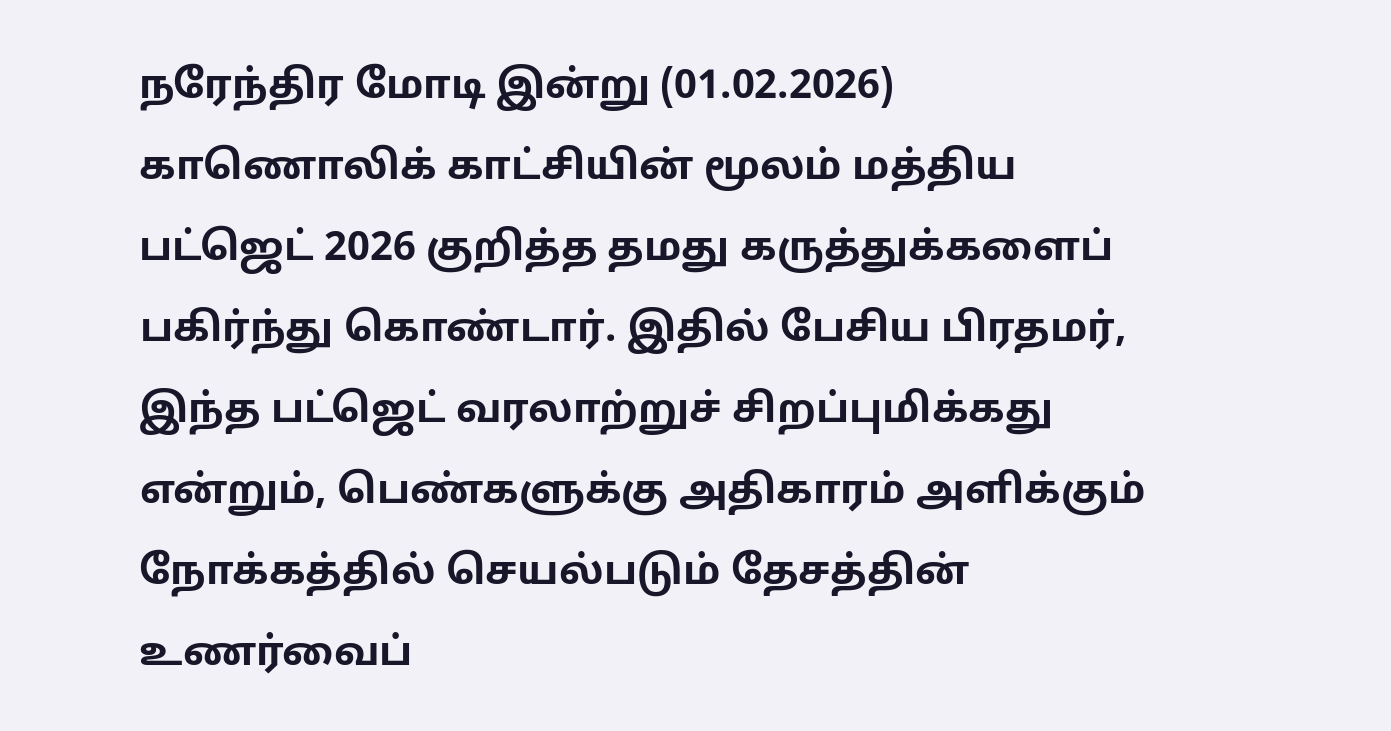நரேந்திர மோடி இன்று (01.02.2026) காணொலிக் காட்சியின் மூலம் மத்திய பட்ஜெட் 2026 குறித்த தமது கருத்துக்களைப் பகிர்ந்து கொண்டார். இதில் பேசிய பிரதமர், இந்த பட்ஜெட் வரலாற்றுச் சிறப்புமிக்கது என்றும், பெண்களுக்கு அதிகாரம் அளிக்கும் நோக்கத்தில் செயல்படும் தேசத்தின் உணர்வைப்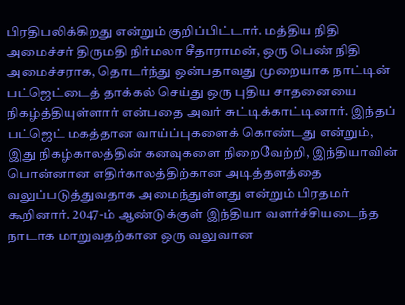பிரதிபலிக்கிறது என்றும் குறிப்பிட்டார். மத்திய நிதி அமைச்சர் திருமதி நிர்மலா சீதாராமன், ஒரு பெண் நிதி அமைச்சராக, தொடர்ந்து ஒன்பதாவது முறையாக நாட்டின் பட்ஜெட்டைத் தாக்கல் செய்து ஒரு புதிய சாதனையை நிகழ்த்தியுள்ளார் என்பதை அவர் சுட்டிக்காட்டினார். இந்தப் பட்ஜெட் மகத்தான வாய்ப்புகளைக் கொண்டது என்றும், இது நிகழ்காலத்தின் கனவுகளை நிறைவேற்றி, இந்தியாவின் பொன்னான எதிர்காலத்திற்கான அடித்தளத்தை வலுப்படுத்துவதாக அமைந்துள்ளது என்றும் பிரதமர் கூறினார். 2047-ம் ஆண்டுக்குள் இந்தியா வளர்ச்சியடைந்த நாடாக மாறுவதற்கான ஒரு வலுவான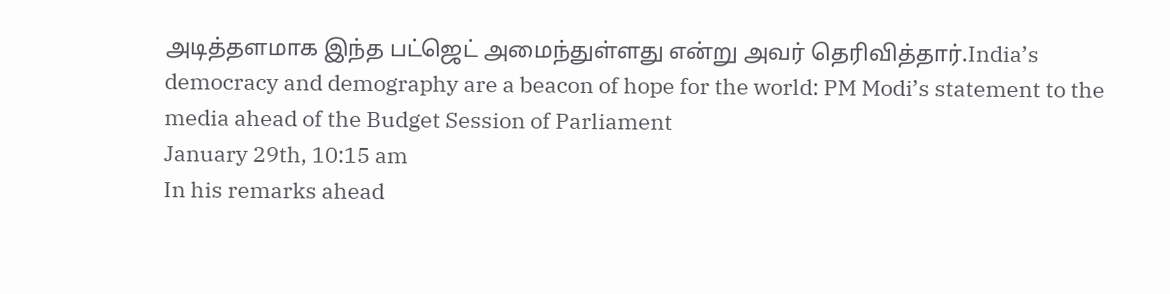அடித்தளமாக இந்த பட்ஜெட் அமைந்துள்ளது என்று அவர் தெரிவித்தார்.India’s democracy and demography are a beacon of hope for the world: PM Modi’s statement to the media ahead of the Budget Session of Parliament
January 29th, 10:15 am
In his remarks ahead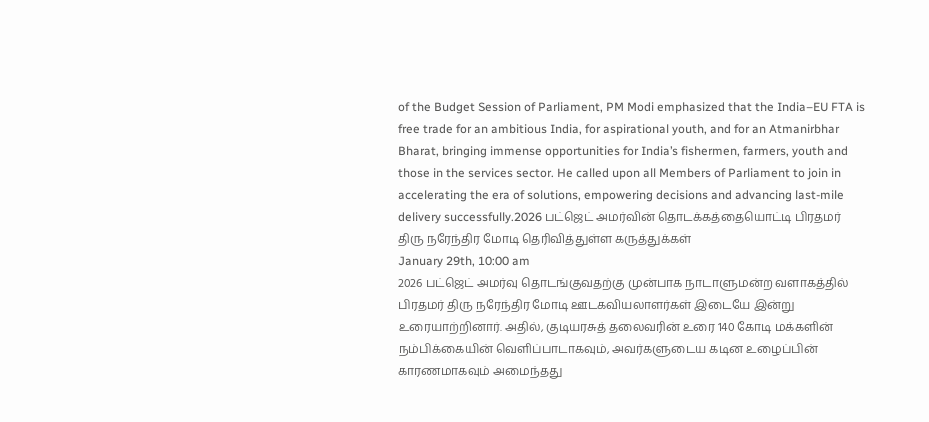of the Budget Session of Parliament, PM Modi emphasized that the India–EU FTA is free trade for an ambitious India, for aspirational youth, and for an Atmanirbhar Bharat, bringing immense opportunities for India’s fishermen, farmers, youth and those in the services sector. He called upon all Members of Parliament to join in accelerating the era of solutions, empowering decisions and advancing last-mile delivery successfully.2026 பட்ஜெட் அமர்வின் தொடக்கத்தையொட்டி பிரதமர் திரு நரேந்திர மோடி தெரிவித்துள்ள கருத்துக்கள்
January 29th, 10:00 am
2026 பட்ஜெட் அமர்வு தொடங்குவதற்கு முன்பாக நாடாளுமன்ற வளாகத்தில் பிரதமர் திரு நரேந்திர மோடி ஊடகவியலாளர்கள் இடையே இன்று உரையாற்றினார். அதில், குடியரசுத் தலைவரின் உரை 140 கோடி மக்களின் நம்பிக்கையின் வெளிப்பாடாகவும், அவர்களுடைய கடின உழைப்பின் காரணமாகவும் அமைந்தது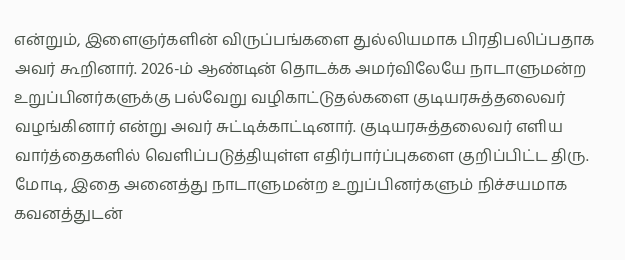என்றும், இளைஞர்களின் விருப்பங்களை துல்லியமாக பிரதிபலிப்பதாக அவர் கூறினார். 2026-ம் ஆண்டின் தொடக்க அமர்விலேயே நாடாளுமன்ற உறுப்பினர்களுக்கு பல்வேறு வழிகாட்டுதல்களை குடியரசுத்தலைவர் வழங்கினார் என்று அவர் சுட்டிக்காட்டினார். குடியரசுத்தலைவர் எளிய வார்த்தைகளில் வெளிப்படுத்தியுள்ள எதிர்பார்ப்புகளை குறிப்பிட்ட திரு. மோடி, இதை அனைத்து நாடாளுமன்ற உறுப்பினர்களும் நிச்சயமாக கவனத்துடன்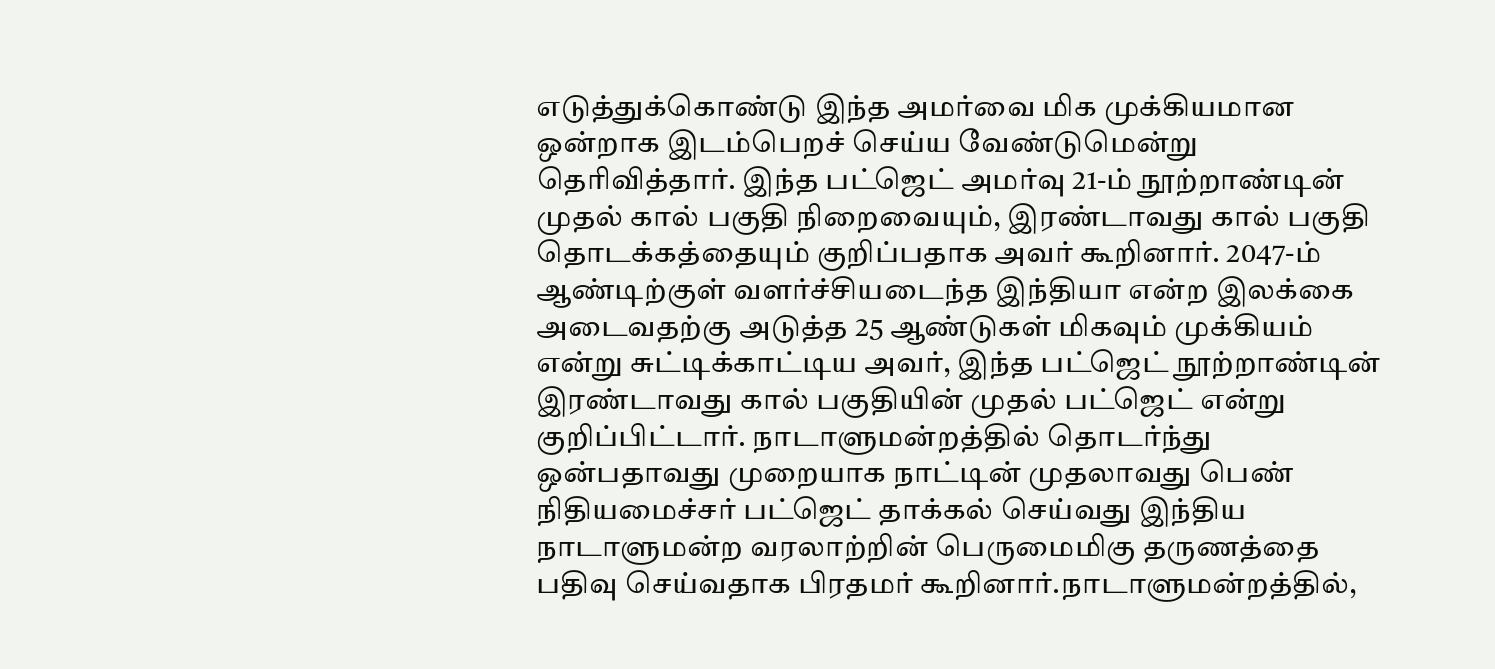எடுத்துக்கொண்டு இந்த அமர்வை மிக முக்கியமான ஒன்றாக இடம்பெறச் செய்ய வேண்டுமென்று தெரிவித்தார். இந்த பட்ஜெட் அமர்வு 21-ம் நூற்றாண்டின் முதல் கால் பகுதி நிறைவையும், இரண்டாவது கால் பகுதி தொடக்கத்தையும் குறிப்பதாக அவர் கூறினார். 2047-ம் ஆண்டிற்குள் வளர்ச்சியடைந்த இந்தியா என்ற இலக்கை அடைவதற்கு அடுத்த 25 ஆண்டுகள் மிகவும் முக்கியம் என்று சுட்டிக்காட்டிய அவர், இந்த பட்ஜெட் நூற்றாண்டின் இரண்டாவது கால் பகுதியின் முதல் பட்ஜெட் என்று குறிப்பிட்டார். நாடாளுமன்றத்தில் தொடர்ந்து ஒன்பதாவது முறையாக நாட்டின் முதலாவது பெண் நிதியமைச்சர் பட்ஜெட் தாக்கல் செய்வது இந்திய நாடாளுமன்ற வரலாற்றின் பெருமைமிகு தருணத்தை பதிவு செய்வதாக பிரதமர் கூறினார்.நாடாளுமன்றத்தில்,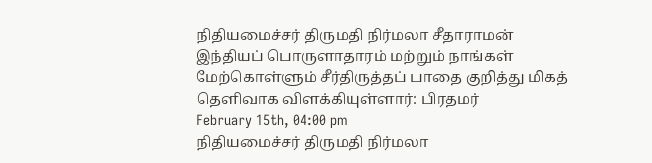நிதியமைச்சர் திருமதி நிர்மலா சீதாராமன் இந்தியப் பொருளாதாரம் மற்றும் நாங்கள் மேற்கொள்ளும் சீர்திருத்தப் பாதை குறித்து மிகத் தெளிவாக விளக்கியுள்ளார்: பிரதமர்
February 15th, 04:00 pm
நிதியமைச்சர் திருமதி நிர்மலா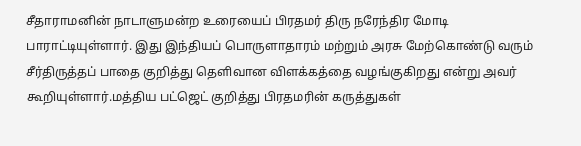சீதாராமனின் நாடாளுமன்ற உரையைப் பிரதமர் திரு நரேந்திர மோடி பாராட்டியுள்ளார். இது இந்தியப் பொருளாதாரம் மற்றும் அரசு மேற்கொண்டு வரும் சீர்திருத்தப் பாதை குறித்து தெளிவான விளக்கத்தை வழங்குகிறது என்று அவர் கூறியுள்ளார்.மத்திய பட்ஜெட் குறித்து பிரதமரின் கருத்துகள்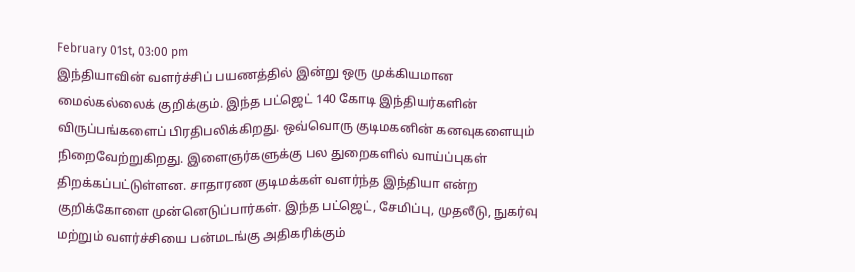February 01st, 03:00 pm
இந்தியாவின் வளர்ச்சிப் பயணத்தில் இன்று ஒரு முக்கியமான மைல்கல்லைக் குறிக்கும். இந்த பட்ஜெட் 140 கோடி இந்தியர்களின் விருப்பங்களைப் பிரதிபலிக்கிறது. ஒவ்வொரு குடிமகனின் கனவுகளையும் நிறைவேற்றுகிறது. இளைஞர்களுக்கு பல துறைகளில் வாய்ப்புகள் திறக்கப்பட்டுள்ளன. சாதாரண குடிமக்கள் வளர்ந்த இந்தியா என்ற குறிக்கோளை முன்னெடுப்பார்கள். இந்த பட்ஜெட், சேமிப்பு, முதலீடு, நுகர்வு மற்றும் வளர்ச்சியை பன்மடங்கு அதிகரிக்கும்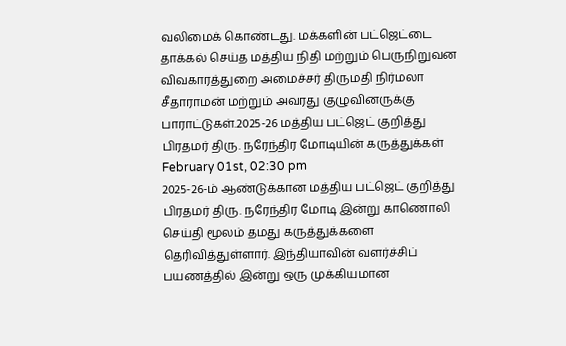வலிமைக் கொண்டது. மக்களின் பட்ஜெட்டை தாக்கல் செய்த மத்திய நிதி மற்றும் பெருநிறுவன விவகாரத்துறை அமைச்சர் திருமதி நிர்மலா சீதாராமன் மற்றும் அவரது குழுவினருக்கு பாராட்டுகள்.2025-26 மத்திய பட்ஜெட் குறித்து பிரதமர் திரு. நரேந்திர மோடியின் கருத்துக்கள்
February 01st, 02:30 pm
2025-26-ம் ஆண்டுக்கான மத்திய பட்ஜெட் குறித்து பிரதமர் திரு. நரேந்திர மோடி இன்று காணொலி செய்தி மூலம் தமது கருத்துக்களை தெரிவித்துள்ளார். இந்தியாவின் வளர்ச்சிப் பயணத்தில் இன்று ஒரு முக்கியமான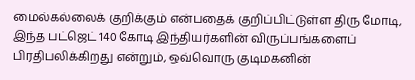மைல்கல்லைக் குறிக்கும் என்பதைக் குறிப்பிட்டுள்ள திரு மோடி, இந்த பட்ஜெட் 140 கோடி இந்தியர்களின் விருப்பங்களைப் பிரதிபலிக்கிறது என்றும், ஒவ்வொரு குடிமகனின்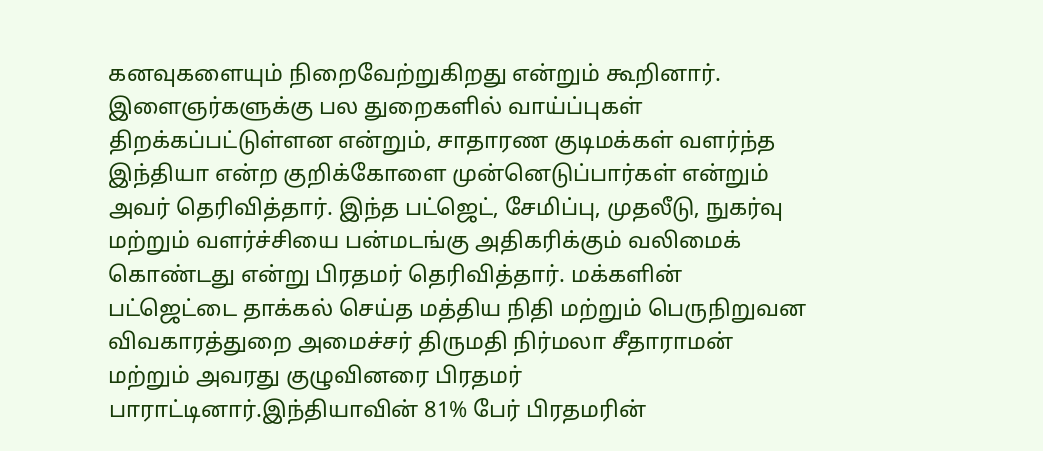கனவுகளையும் நிறைவேற்றுகிறது என்றும் கூறினார். இளைஞர்களுக்கு பல துறைகளில் வாய்ப்புகள் திறக்கப்பட்டுள்ளன என்றும், சாதாரண குடிமக்கள் வளர்ந்த இந்தியா என்ற குறிக்கோளை முன்னெடுப்பார்கள் என்றும் அவர் தெரிவித்தார். இந்த பட்ஜெட், சேமிப்பு, முதலீடு, நுகர்வு மற்றும் வளர்ச்சியை பன்மடங்கு அதிகரிக்கும் வலிமைக் கொண்டது என்று பிரதமர் தெரிவித்தார். மக்களின் பட்ஜெட்டை தாக்கல் செய்த மத்திய நிதி மற்றும் பெருநிறுவன விவகாரத்துறை அமைச்சர் திருமதி நிர்மலா சீதாராமன் மற்றும் அவரது குழுவினரை பிரதமர் பாராட்டினார்.இந்தியாவின் 81% பேர் பிரதமரின்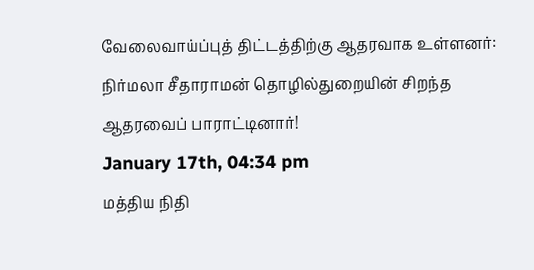வேலைவாய்ப்புத் திட்டத்திற்கு ஆதரவாக உள்ளனர்: நிர்மலா சீதாராமன் தொழில்துறையின் சிறந்த ஆதரவைப் பாராட்டினார்!
January 17th, 04:34 pm
மத்திய நிதி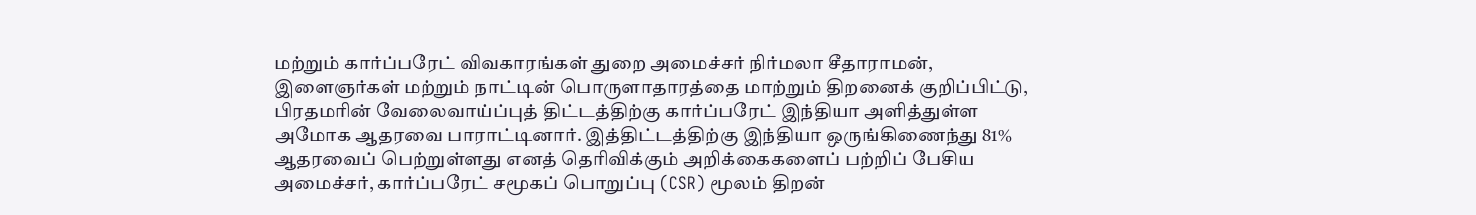மற்றும் கார்ப்பரேட் விவகாரங்கள் துறை அமைச்சர் நிர்மலா சீதாராமன், இளைஞர்கள் மற்றும் நாட்டின் பொருளாதாரத்தை மாற்றும் திறனைக் குறிப்பிட்டு, பிரதமரின் வேலைவாய்ப்புத் திட்டத்திற்கு கார்ப்பரேட் இந்தியா அளித்துள்ள அமோக ஆதரவை பாராட்டினார். இத்திட்டத்திற்கு இந்தியா ஒருங்கிணைந்து 81% ஆதரவைப் பெற்றுள்ளது எனத் தெரிவிக்கும் அறிக்கைகளைப் பற்றிப் பேசிய அமைச்சர், கார்ப்பரேட் சமூகப் பொறுப்பு (CSR) மூலம் திறன்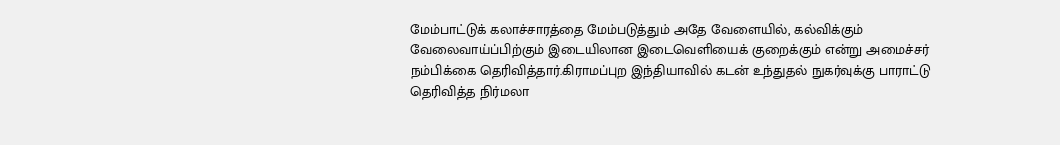மேம்பாட்டுக் கலாச்சாரத்தை மேம்படுத்தும் அதே வேளையில், கல்விக்கும் வேலைவாய்ப்பிற்கும் இடையிலான இடைவெளியைக் குறைக்கும் என்று அமைச்சர் நம்பிக்கை தெரிவித்தார்.கிராமப்புற இந்தியாவில் கடன் உந்துதல் நுகர்வுக்கு பாராட்டு தெரிவித்த நிர்மலா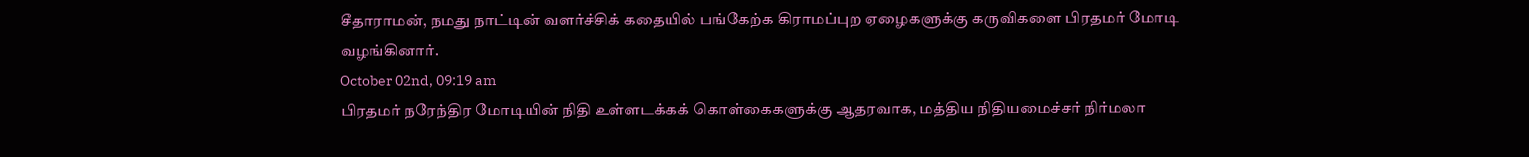சீதாராமன், நமது நாட்டின் வளர்ச்சிக் கதையில் பங்கேற்க கிராமப்புற ஏழைகளுக்கு கருவிகளை பிரதமர் மோடி வழங்கினார்.
October 02nd, 09:19 am
பிரதமர் நரேந்திர மோடியின் நிதி உள்ளடக்கக் கொள்கைகளுக்கு ஆதரவாக, மத்திய நிதியமைச்சர் நிர்மலா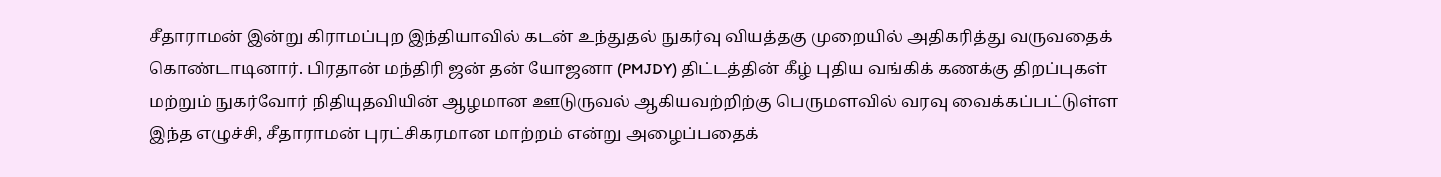சீதாராமன் இன்று கிராமப்புற இந்தியாவில் கடன் உந்துதல் நுகர்வு வியத்தகு முறையில் அதிகரித்து வருவதைக் கொண்டாடினார். பிரதான் மந்திரி ஜன் தன் யோஜனா (PMJDY) திட்டத்தின் கீழ் புதிய வங்கிக் கணக்கு திறப்புகள் மற்றும் நுகர்வோர் நிதியுதவியின் ஆழமான ஊடுருவல் ஆகியவற்றிற்கு பெருமளவில் வரவு வைக்கப்பட்டுள்ள இந்த எழுச்சி, சீதாராமன் புரட்சிகரமான மாற்றம் என்று அழைப்பதைக்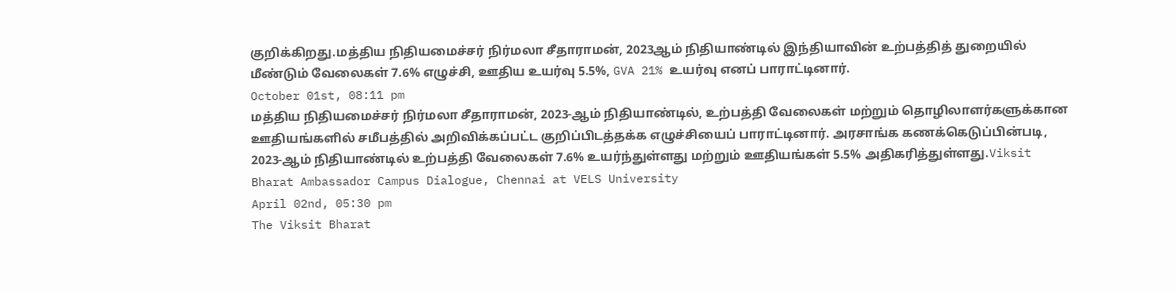குறிக்கிறது.மத்திய நிதியமைச்சர் நிர்மலா சீதாராமன், 2023ஆம் நிதியாண்டில் இந்தியாவின் உற்பத்தித் துறையில் மீண்டும் வேலைகள் 7.6% எழுச்சி, ஊதிய உயர்வு 5.5%, GVA 21% உயர்வு எனப் பாராட்டினார்.
October 01st, 08:11 pm
மத்திய நிதியமைச்சர் நிர்மலா சீதாராமன், 2023-ஆம் நிதியாண்டில், உற்பத்தி வேலைகள் மற்றும் தொழிலாளர்களுக்கான ஊதியங்களில் சமீபத்தில் அறிவிக்கப்பட்ட குறிப்பிடத்தக்க எழுச்சியைப் பாராட்டினார். அரசாங்க கணக்கெடுப்பின்படி, 2023-ஆம் நிதியாண்டில் உற்பத்தி வேலைகள் 7.6% உயர்ந்துள்ளது மற்றும் ஊதியங்கள் 5.5% அதிகரித்துள்ளது.Viksit Bharat Ambassador Campus Dialogue, Chennai at VELS University
April 02nd, 05:30 pm
The Viksit Bharat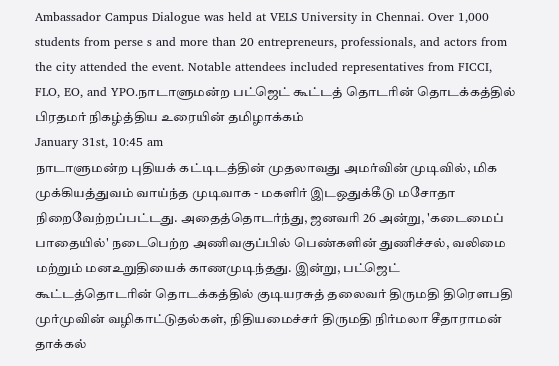Ambassador Campus Dialogue was held at VELS University in Chennai. Over 1,000 students from perse s and more than 20 entrepreneurs, professionals, and actors from the city attended the event. Notable attendees included representatives from FICCI, FLO, EO, and YPO.நாடாளுமன்ற பட்ஜெட் கூட்டத் தொடரின் தொடக்கத்தில் பிரதமர் நிகழ்த்திய உரையின் தமிழாக்கம்
January 31st, 10:45 am
நாடாளுமன்ற புதியக் கட்டிடத்தின் முதலாவது அமர்வின் முடிவில், மிக முக்கியத்துவம் வாய்ந்த முடிவாக - மகளிர் இடஒதுக்கீடு மசோதா நிறைவேற்றப்பட்டது. அதைத்தொடர்ந்து, ஜனவரி 26 அன்று, 'கடைமைப் பாதையில்' நடைபெற்ற அணிவகுப்பில் பெண்களின் துணிச்சல், வலிமை மற்றும் மனஉறுதியைக் காணமுடிந்தது. இன்று, பட்ஜெட் கூட்டத்தொடரின் தொடக்கத்தில் குடியரசுத் தலைவர் திருமதி திரௌபதி முர்முவின் வழிகாட்டுதல்கள், நிதியமைச்சர் திருமதி நிர்மலா சீதாராமன் தாக்கல்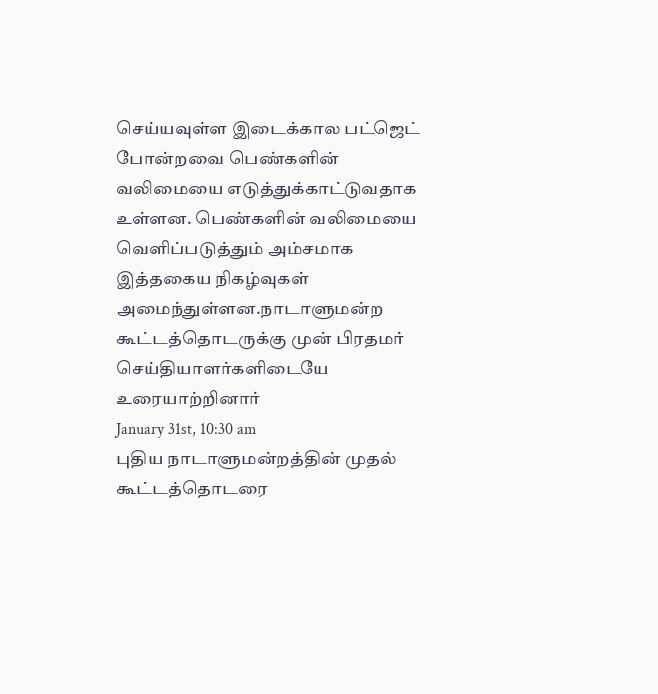செய்யவுள்ள இடைக்கால பட்ஜெட் போன்றவை பெண்களின் வலிமையை எடுத்துக்காட்டுவதாக உள்ளன. பெண்களின் வலிமையை வெளிப்படுத்தும் அம்சமாக இத்தகைய நிகழ்வுகள் அமைந்துள்ளன.நாடாளுமன்ற கூட்டத்தொடருக்கு முன் பிரதமர் செய்தியாளர்களிடையே உரையாற்றினார்
January 31st, 10:30 am
புதிய நாடாளுமன்றத்தின் முதல் கூட்டத்தொடரை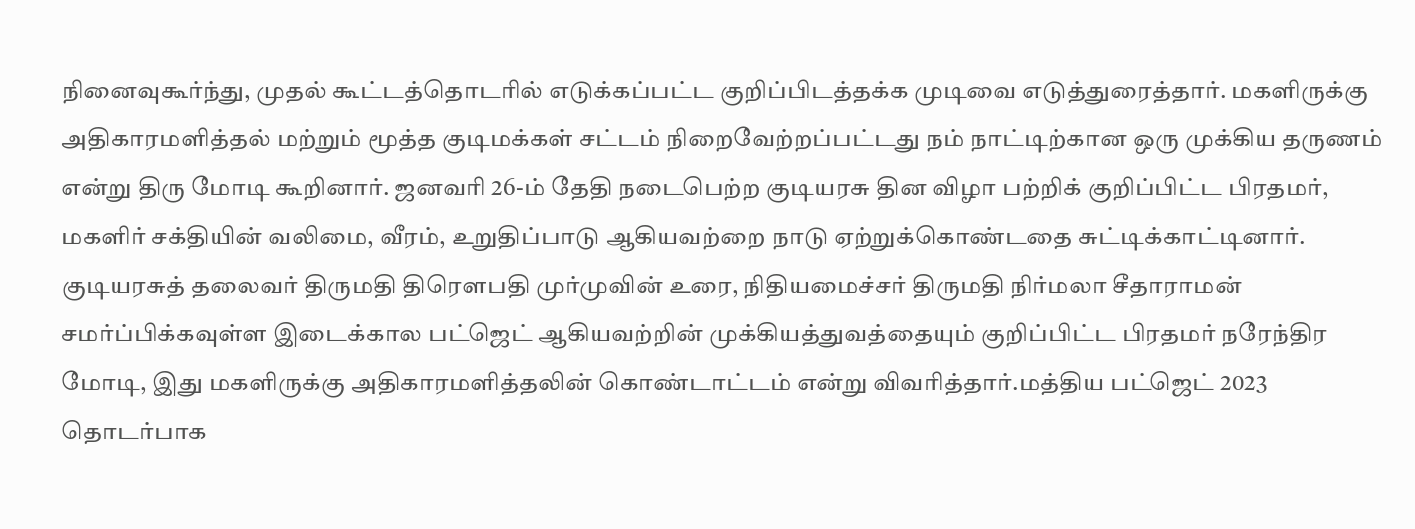நினைவுகூர்ந்து, முதல் கூட்டத்தொடரில் எடுக்கப்பட்ட குறிப்பிடத்தக்க முடிவை எடுத்துரைத்தார். மகளிருக்கு அதிகாரமளித்தல் மற்றும் மூத்த குடிமக்கள் சட்டம் நிறைவேற்றப்பட்டது நம் நாட்டிற்கான ஒரு முக்கிய தருணம் என்று திரு மோடி கூறினார். ஜனவரி 26-ம் தேதி நடைபெற்ற குடியரசு தின விழா பற்றிக் குறிப்பிட்ட பிரதமர், மகளிர் சக்தியின் வலிமை, வீரம், உறுதிப்பாடு ஆகியவற்றை நாடு ஏற்றுக்கொண்டதை சுட்டிக்காட்டினார். குடியரசுத் தலைவர் திருமதி திரௌபதி முர்முவின் உரை, நிதியமைச்சர் திருமதி நிர்மலா சீதாராமன் சமர்ப்பிக்கவுள்ள இடைக்கால பட்ஜெட் ஆகியவற்றின் முக்கியத்துவத்தையும் குறிப்பிட்ட பிரதமர் நரேந்திர மோடி, இது மகளிருக்கு அதிகாரமளித்தலின் கொண்டாட்டம் என்று விவரித்தார்.மத்திய பட்ஜெட் 2023 தொடர்பாக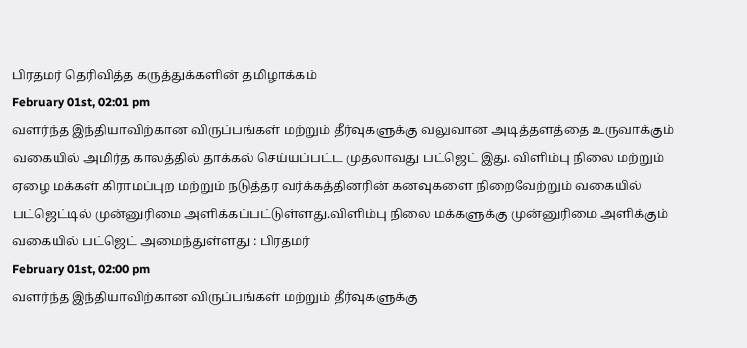பிரதமர் தெரிவித்த கருத்துக்களின் தமிழாக்கம்
February 01st, 02:01 pm
வளர்ந்த இந்தியாவிற்கான விருப்பங்கள் மற்றும் தீர்வுகளுக்கு வலுவான அடித்தளத்தை உருவாக்கும் வகையில் அமிர்த காலத்தில் தாக்கல் செய்யப்பட்ட முதலாவது பட்ஜெட் இது. விளிம்பு நிலை மற்றும் ஏழை மக்கள் கிராமப்புற மற்றும் நடுத்தர வர்க்கத்தினரின் கனவுகளை நிறைவேற்றும் வகையில் பட்ஜெட்டில் முன்னுரிமை அளிக்கப்பட்டுள்ளது.விளிம்பு நிலை மக்களுக்கு முன்னுரிமை அளிக்கும் வகையில் பட்ஜெட் அமைந்துள்ளது : பிரதமர்
February 01st, 02:00 pm
வளர்ந்த இந்தியாவிற்கான விருப்பங்கள் மற்றும் தீர்வுகளுக்கு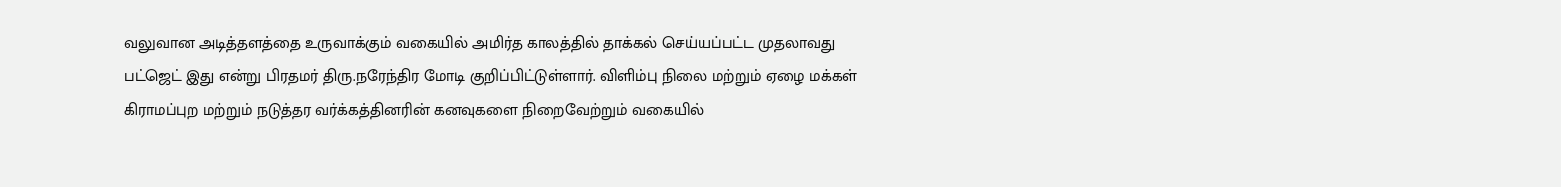வலுவான அடித்தளத்தை உருவாக்கும் வகையில் அமிர்த காலத்தில் தாக்கல் செய்யப்பட்ட முதலாவது பட்ஜெட் இது என்று பிரதமர் திரு.நரேந்திர மோடி குறிப்பிட்டுள்ளார். விளிம்பு நிலை மற்றும் ஏழை மக்கள் கிராமப்புற மற்றும் நடுத்தர வர்க்கத்தினரின் கனவுகளை நிறைவேற்றும் வகையில்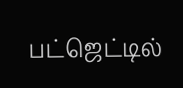பட்ஜெட்டில்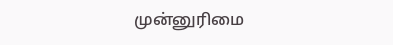முன்னுரிமை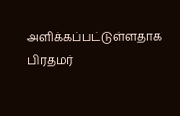அளிக்கப்பட்டுள்ளதாக பிரதமர்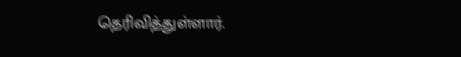தெரிவித்துள்ளார்.